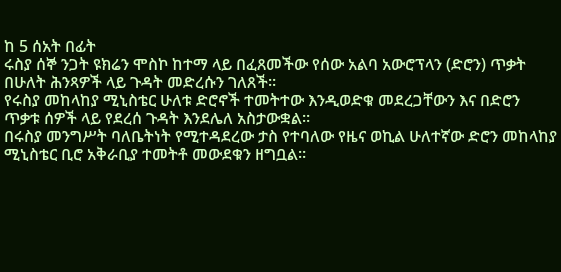ከ 5 ሰአት በፊት
ሩስያ ሰኞ ንጋት ዩክሬን ሞስኮ ከተማ ላይ በፈጸመችው የሰው አልባ አውሮፕላን (ድሮን) ጥቃት በሁለት ሕንጻዎች ላይ ጉዳት መድረሱን ገለጸች።
የሩስያ መከላከያ ሚኒስቴር ሁለቱ ድሮኖች ተመትተው እንዲወድቁ መደረጋቸውን እና በድሮን ጥቃቱ ሰዎች ላይ የደረሰ ጉዳት እንደሌለ አስታውቋል።
በሩስያ መንግሥት ባለቤትነት የሚተዳደረው ታስ የተባለው የዜና ወኪል ሁለተኛው ድሮን መከላከያ ሚኒስቴር ቢሮ አቅራቢያ ተመትቶ መውደቁን ዘግቧል።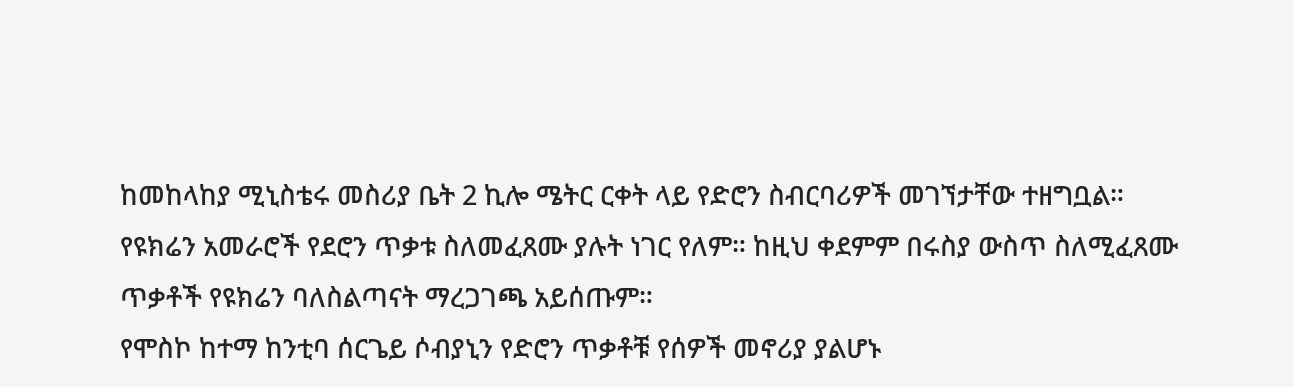ከመከላከያ ሚኒስቴሩ መስሪያ ቤት 2 ኪሎ ሜትር ርቀት ላይ የድሮን ስብርባሪዎች መገኘታቸው ተዘግቧል።
የዩክሬን አመራሮች የደሮን ጥቃቱ ስለመፈጸሙ ያሉት ነገር የለም። ከዚህ ቀደምም በሩስያ ውስጥ ስለሚፈጸሙ ጥቃቶች የዩክሬን ባለስልጣናት ማረጋገጫ አይሰጡም።
የሞስኮ ከተማ ከንቲባ ሰርጌይ ሶብያኒን የድሮን ጥቃቶቹ የሰዎች መኖሪያ ያልሆኑ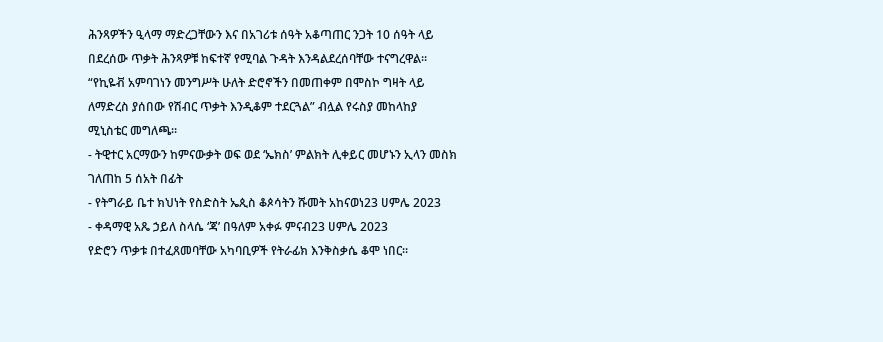ሕንጻዎችን ዒላማ ማድረጋቸውን እና በአገሪቱ ሰዓት አቆጣጠር ንጋት 10 ሰዓት ላይ በደረሰው ጥቃት ሕንጻዎቹ ከፍተኛ የሚባል ጉዳት እንዳልደረሰባቸው ተናግረዋል።
“የኪዬቭ አምባገነን መንግሥት ሁለት ድሮኖችን በመጠቀም በሞስኮ ግዛት ላይ ለማድረስ ያሰበው የሽብር ጥቃት እንዲቆም ተደርጓል” ብሏል የሩስያ መከላከያ ሚኒስቴር መግለጫ።
- ትዊተር አርማውን ከምናውቃት ወፍ ወደ ‘ኤክስ’ ምልክት ሊቀይር መሆኑን ኢላን መስክ ገለጠከ 5 ሰአት በፊት
- የትግራይ ቤተ ክህነት የስድስት ኤጲስ ቆጶሳትን ሹመት አከናወነ23 ሀምሌ 2023
- ቀዳማዊ አጼ ኃይለ ስላሴ ‘ጃ’ በዓለም አቀፉ ምናብ23 ሀምሌ 2023
የድሮን ጥቃቱ በተፈጸመባቸው አካባቢዎች የትራፊክ እንቅስቃሴ ቆሞ ነበር።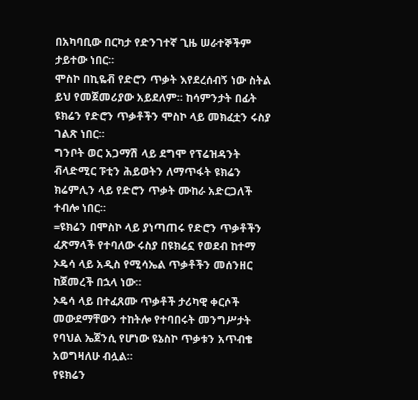በአካባቢው በርካታ የድንገተኛ ጊዜ ሠራተኞችም ታይተው ነበር።
ሞስኮ በኪዬቭ የድሮን ጥቃት እየደረሰብኝ ነው ስትል ይህ የመጀመሪያው አይደለም። ከሳምንታት በፊት ዩክሬን የድሮን ጥቃቶችን ሞስኮ ላይ መክፈቷን ሩስያ ገልጽ ነበር።
ግንቦት ወር አጋማሽ ላይ ደግሞ የፕሬዝዳንት ቭላድሚር ፑቲን ሕይወትን ለማጥፋት ዩክሬን ክሬምሊን ላይ የድሮን ጥቃት ሙከራ አድርጋለች ተብሎ ነበር።
=ዩክሬን በሞስኮ ላይ ያነጣጠሩ የድሮን ጥቃቶችን ፈጽማላች የተባለው ሩስያ በዩክሬኗ የወደብ ከተማ ኦዴሳ ላይ አዲስ የሚሳኤል ጥቃቶችን መሰንዘር ከጀመረች በኋላ ነው።
ኦዴሳ ላይ በተፈጸሙ ጥቃቶች ታሪካዊ ቀርሶች መውደማቸውን ተከትሎ የተባበሩት መንግሥታት የባህል ኤጀንሲ የሆነው ዩኔስኮ ጥቃቱን አጥብቄ አወግዛለሁ ብሏል።
የዩክሬን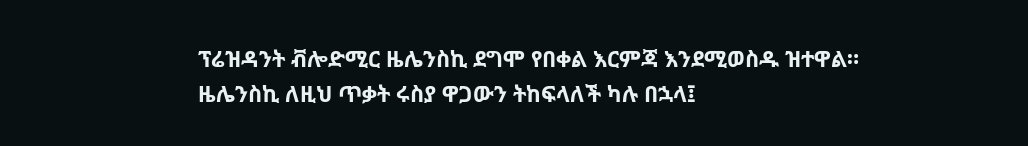ፕሬዝዳንት ቭሎድሚር ዜሌንስኪ ደግሞ የበቀል እርምጃ እንደሚወስዱ ዝተዋል።
ዜሌንስኪ ለዚህ ጥቃት ሩስያ ዋጋውን ትከፍላለች ካሉ በኋላ፤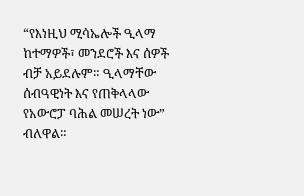“የእነዚህ ሚሳኤሎች ዒላማ ከተማዎች፣ መንደሮች እና ሰዎች ብቻ አይደሉም። ዒላማቸው ሰብዓዊነት እና የጠቅላላው የአውሮፓ ባሕል መሠረት ነው” ብለዋል።